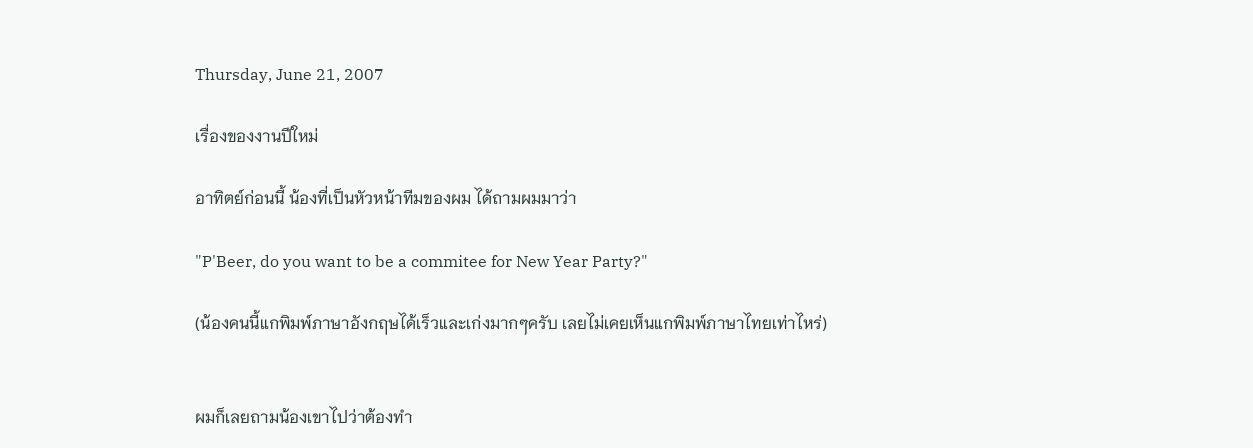Thursday, June 21, 2007

เรื่องของงานปีใหม่

อาทิตย์ก่อนนี้ น้องที่เป็นหัวหน้าทีมของผม ได้ถามผมมาว่า

"P'Beer, do you want to be a commitee for New Year Party?"

(น้องคนนี้แกพิมพ์ภาษาอังกฤษได้เร็วและเก่งมากๆครับ เลยไม่เคยเห็นแกพิมพ์ภาษาไทยเท่าไหร่)


ผมก็เลยถามน้องเขาไปว่าต้องทำ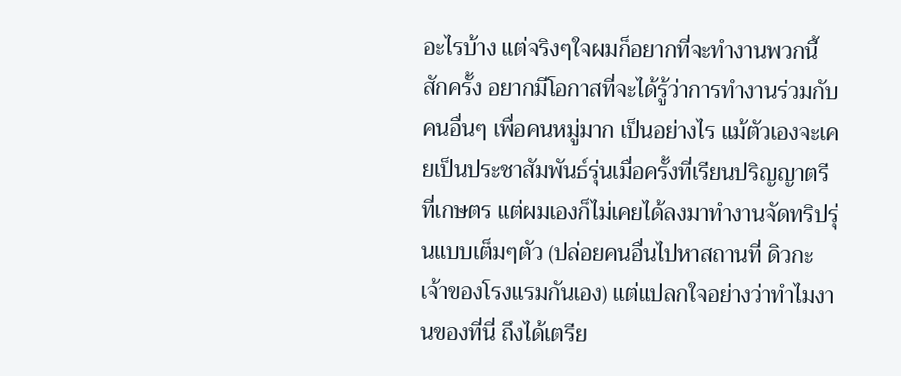อะไรบ้าง แต่จริงๆใจผมก็อยากที่จะทำงานพวกนี้สักครั้ง อยากมีโอกาสที่จะได้รู้ว่าการทำงานร่วมกับคนอื่นๆ เพื่อคนหมู่มาก เป็นอย่างไร แม้ตัวเองจะเคยเป็นประชาสัมพันธ์รุ่นเมื่อครั้งที่เรียนปริญญาตรีที่เกษตร แต่ผมเองก็ไม่เคยได้ลงมาทำงานจัดทริปรุ่นแบบเต็มๆตัว (ปล่อยคนอื่นไปหาสถานที่ ดิวกะเจ้าของโรงแรมกันเอง) แต่แปลกใจอย่างว่าทำไมงานของที่นี่ ถึงได้เตรีย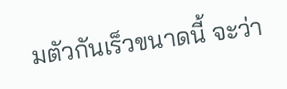มตัวกันเร็วขนาดนี้ จะว่า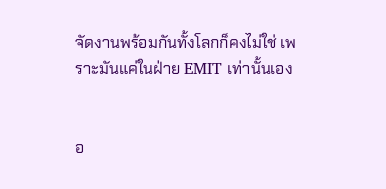จัดงานพร้อมกันทั้งโลกก็คงไม่ใช่ เพราะมันแค่ในฝ่าย EMIT เท่านั้นเอง


อ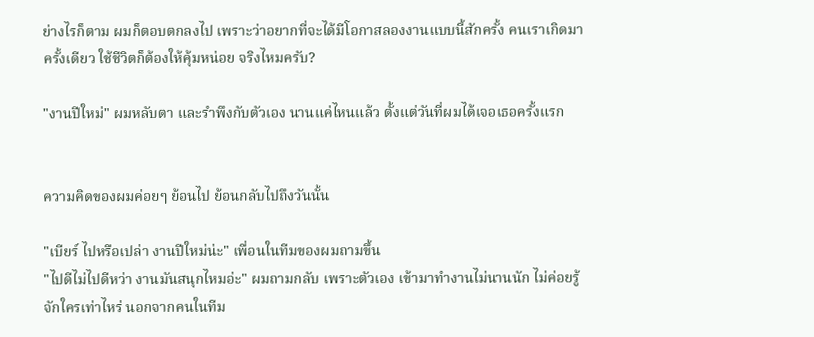ย่างไรก็ตาม ผมก็ตอบตกลงไป เพราะว่าอยากที่จะได้มีโอกาสลองงานแบบนี้สักครั้ง คนเราเกิดมาครั้งเดียว ใช้ชีวิตก็ต้องให้คุ้มหน่อย จริงไหมครับ?

"งานปีใหม่" ผมหลับตา และรำพึงกับตัวเอง นานแค่ไหนแล้ว ตั้งแต่วันที่ผมได้เจอเธอครั้งแรก


ความคิดของผมค่อยๆ ย้อนไป ย้อนกลับไปถึงวันนั้น

"เบียร์ ไปหรือเปล่า งานปีใหม่น่ะ" เพื่อนในทีมของผมถามขึ้น
"ไปดีไม่ไปดีหว่า งานมันสนุกไหมอ่ะ" ผมถามกลับ เพราะตัวเอง เข้ามาทำงานไม่นานนัก ไม่ค่อยรู้จักใครเท่าไหร่ นอกจากคนในทีม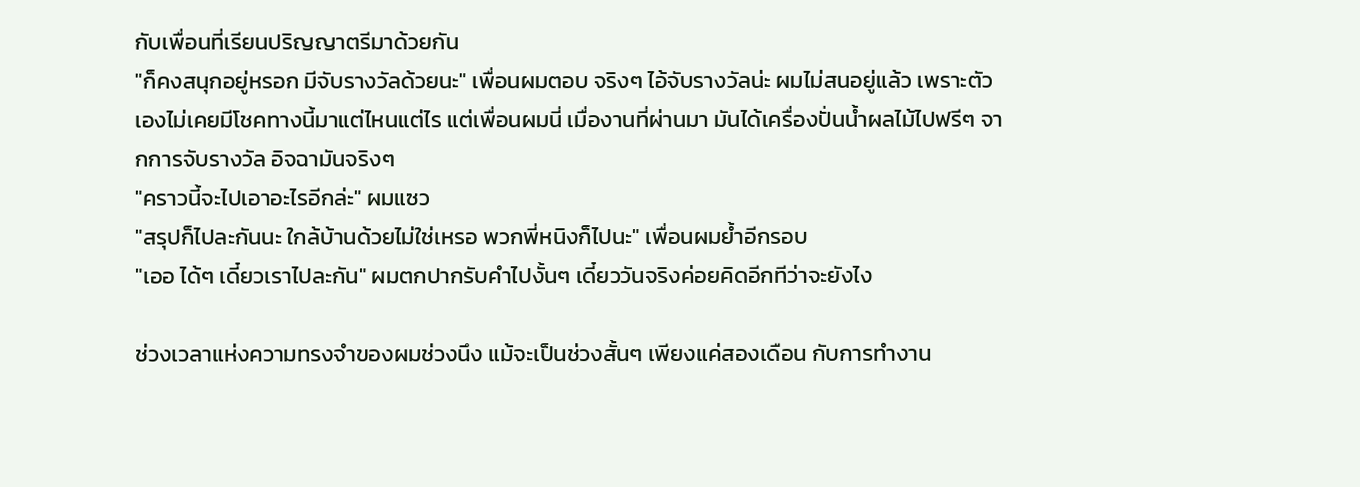กับเพื่อนที่เรียนปริญญาตรีมาด้วยกัน
"ก็คงสนุกอยู่หรอก มีจับรางวัลด้วยนะ" เพื่อนผมตอบ จริงๆ ไอ้จับรางวัลน่ะ ผมไม่สนอยู่แล้ว เพราะตัวเองไม่เคยมีโชคทางนี้มาแต่ไหนแต่ไร แต่เพื่อนผมนี่ เมื่องานที่ผ่านมา มันได้เครื่องปั่นน้ำผลไม้ไปฟรีๆ จากการจับรางวัล อิจฉามันจริงๆ
"คราวนี้จะไปเอาอะไรอีกล่ะ" ผมแซว
"สรุปก็ไปละกันนะ ใกล้บ้านด้วยไม่ใช่เหรอ พวกพี่หนิงก็ไปนะ" เพื่อนผมย้ำอีกรอบ
"เออ ได้ๆ เดี๋ยวเราไปละกัน" ผมตกปากรับคำไปงั้นๆ เดี๋ยววันจริงค่อยคิดอีกทีว่าจะยังไง

ช่วงเวลาแห่งความทรงจำของผมช่วงนึง แม้จะเป็นช่วงสั้นๆ เพียงแค่สองเดือน กับการทำงาน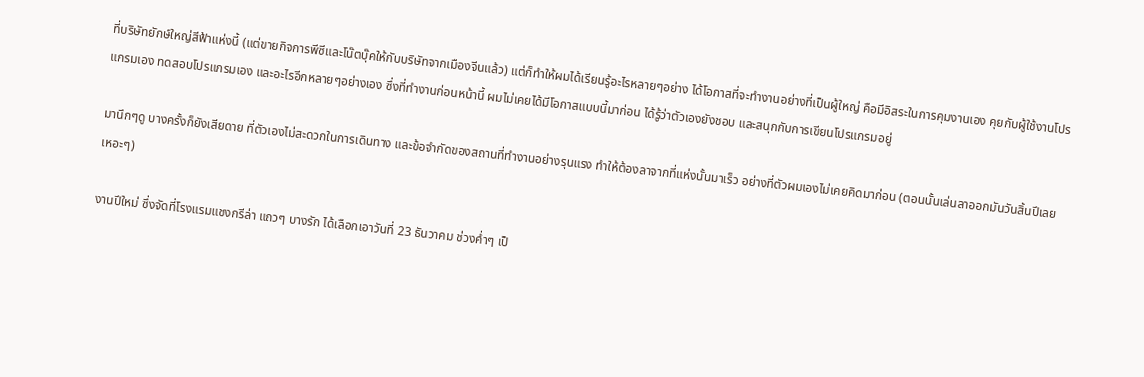ที่บริษัทยักษ์ใหญ่สีฟ้าแห่งนี้ (แต่ขายกิจการพีซีและโน๊ตบุ๊คให้กับบริษัทจากเมืองจีนแล้ว) แต่ก็ทำให้ผมได้เรียนรู้อะไรหลายๆอย่าง ได้โอกาสที่จะทำงานอย่างที่เป็นผู้ใหญ่ คือมีอิสระในการคุมงานเอง คุยกับผู้ใช้งานโปรแกรมเอง ทดสอบโปรแกรมเอง และอะไรอีกหลายๆอย่างเอง ซึ่งที่ทำงานก่อนหน้านี้ ผมไม่เคยได้มีโอกาสแบบนี้มาก่อน ได้รู้ว่าตัวเองยังชอบ และสนุกกับการเขียนโปรแกรมอยู่

มานึกๆดู บางครั้งก็ยังเสียดาย ที่ตัวเองไม่สะดวกในการเดินทาง และข้อจำกัดของสถานที่ทำงานอย่างรุนแรง ทำให้ต้องลาจากที่แห่งนั้นมาเร็ว อย่างที่ตัวผมเองไม่เคยคิดมาก่อน (ตอนนั้นเล่นลาออกมันวันสิ้นปีเลย เหอะๆ)

งานปีใหม่ ซึ่งจัดที่โรงแรมแชงกรีล่า แถวๆ บางรัก ได้เลือกเอาวันที่ 23 ธันวาคม ช่วงค่ำๆ เป็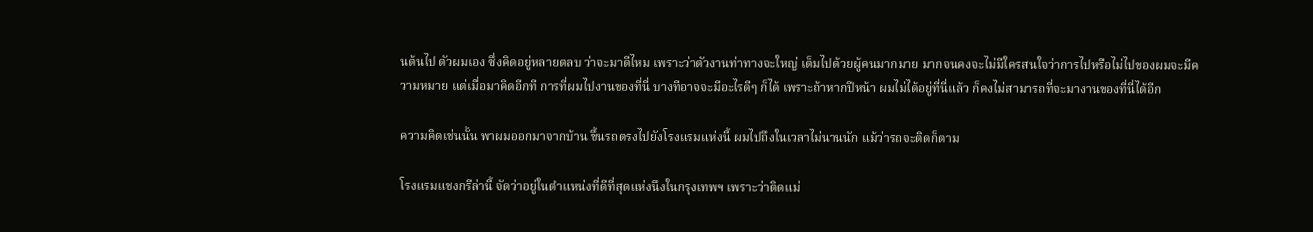นต้นไป ตัวผมเอง ซึ่งคิดอยู่หลายตลบ ว่าจะมาดีไหม เพราะว่าตัวงานท่าทางจะใหญ่ เต็มไปด้วยผู้คนมากมาย มากจนคงจะไม่มีใครสนใจว่าการไปหรือไม่ไปของผมจะมีความหมาย แต่เมื่อมาคิดอีกที การที่ผมไปงานของที่นี่ บางทีอาจจะมีอะไรดีๆ ก็ได้ เพราะถ้าหากปีหน้า ผมไม่ได้อยู่ที่นี่แล้ว ก็คงไม่สามารถที่จะมางานของที่นี่ได้อีก

ความคิดเช่นนั้น พาผมออกมาจากบ้าน ขึ้นรถตรงไปยังโรงแรมแห่งนี้ ผมไปถึงในเวลาไม่นานนัก แม้ว่ารถจะติดก็ตาม

โรงแรมแชงกรีล่านี้ จัดว่าอยู่ในตำแหน่งที่ดีที่สุดแห่งนึงในกรุงเทพฯ เพราะว่าติดแม่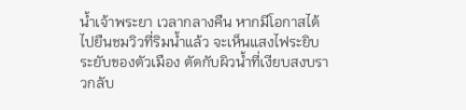น้ำเจ้าพระยา เวลากลางคืน หากมีโอกาสได้ไปยืนชมวิวที่ริมน้ำแล้ว จะเห็นแสงไฟระยิบระยับของตัวเมือง ตัดกับผิวน้ำที่เงียบสงบราวกลับ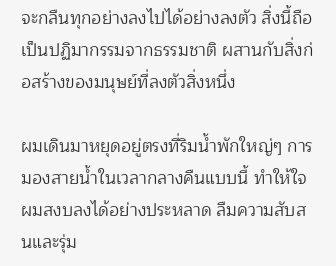จะกลืนทุกอย่างลงไปได้อย่างลงตัว สิ่งนี้ถือเป็นปฏิมากรรมจากธรรมชาติ ผสานกับสิ่งก่อสร้างของมนุษย์ที่ลงตัวสิ่งหนึ่ง

ผมเดินมาหยุดอยู่ตรงที่ริมน้ำพักใหญ่ๆ การมองสายน้ำในเวลากลางคืนแบบนี้ ทำให้ใจผมสงบลงได้อย่างประหลาด ลืมความสับสนและรุ่ม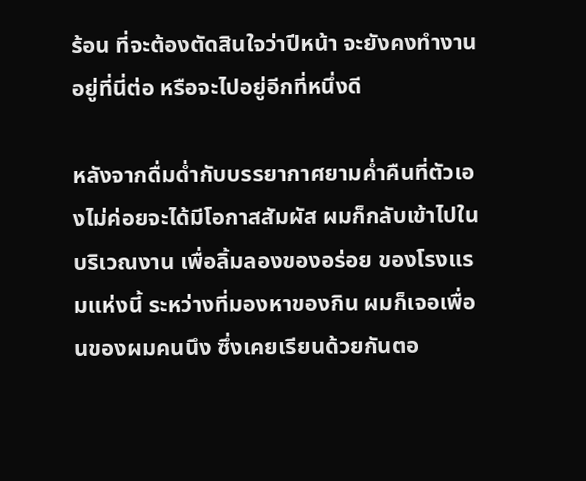ร้อน ที่จะต้องตัดสินใจว่าปีหน้า จะยังคงทำงานอยู่ที่นี่ต่อ หรือจะไปอยู่อีกที่หนึ่งดี

หลังจากดื่มด่ำกับบรรยากาศยามค่ำคืนที่ตัวเองไม่ค่อยจะได้มีโอกาสสัมผัส ผมก็กลับเข้าไปในบริเวณงาน เพื่อลิ้มลองของอร่อย ของโรงแรมแห่งนี้ ระหว่างที่มองหาของกิน ผมก็เจอเพื่อนของผมคนนึง ซึ่งเคยเรียนด้วยกันตอ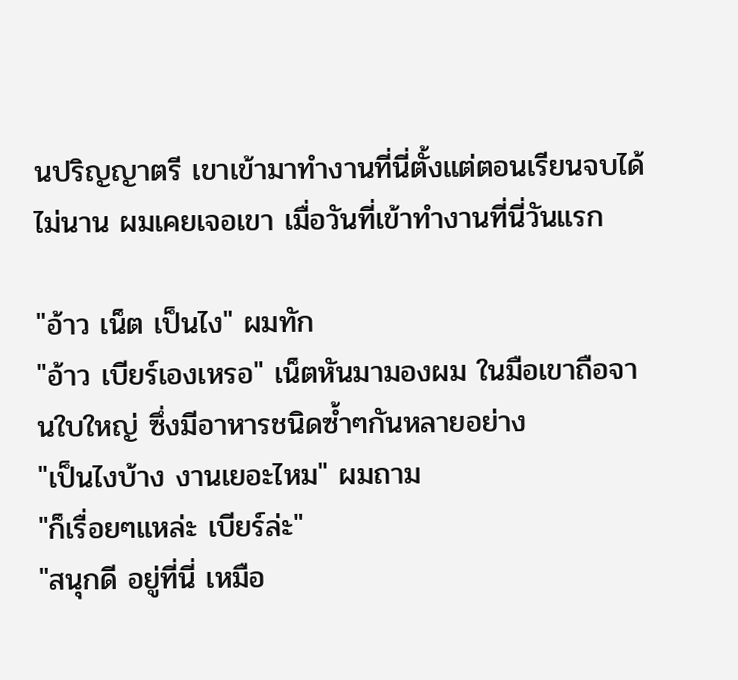นปริญญาตรี เขาเข้ามาทำงานที่นี่ตั้งแต่ตอนเรียนจบได้ไม่นาน ผมเคยเจอเขา เมื่อวันที่เข้าทำงานที่นี่วันแรก

"อ้าว เน็ต เป็นไง" ผมทัก
"อ้าว เบียร์เองเหรอ" เน็ตหันมามองผม ในมือเขาถือจานใบใหญ่ ซึ่งมีอาหารชนิดซ้ำๆกันหลายอย่าง
"เป็นไงบ้าง งานเยอะไหม" ผมถาม
"ก็เรื่อยๆแหล่ะ เบียร์ล่ะ"
"สนุกดี อยู่ที่นี่ เหมือ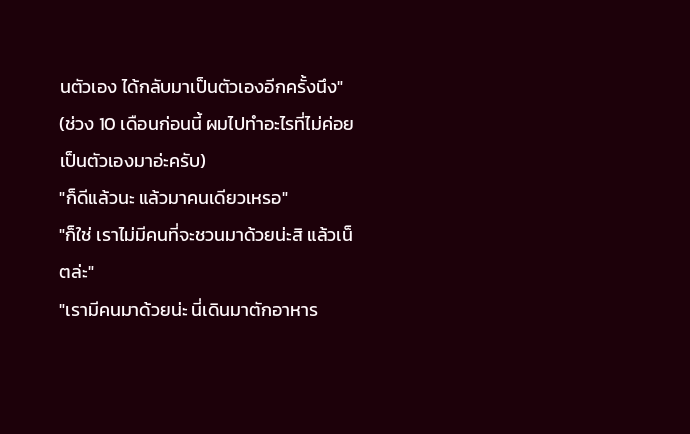นตัวเอง ได้กลับมาเป็นตัวเองอีกครั้งนึง" (ช่วง 10 เดือนก่อนนี้ ผมไปทำอะไรที่ไม่ค่อยเป็นตัวเองมาอ่ะครับ)
"ก็ดีแล้วนะ แล้วมาคนเดียวเหรอ"
"ก็ใช่ เราไม่มีคนที่จะชวนมาด้วยน่ะสิ แล้วเน็ตล่ะ"
"เรามีคนมาด้วยน่ะ นี่เดินมาตักอาหาร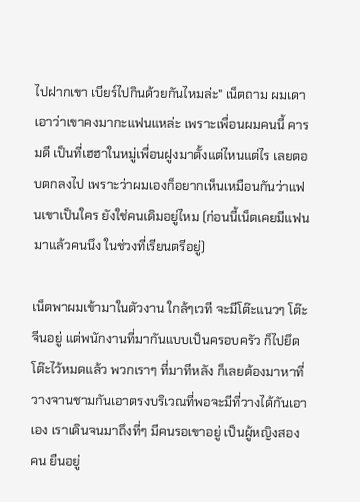ไปฝากเขา เบียร์ไปกินด้วยกันไหมล่ะ" เน็ตถาม ผมเดาเอาว่าเขาคงมากะแฟนแหล่ะ เพราะเพื่อนผมคนนี้ คารมดี เป็นที่เฮฮาในหมู่เพื่อนฝูงมาตั้งแต่ไหนแต่ไร เลยตอบตกลงไป เพราะว่าผมเองก็อยากเห็นเหมือนกันว่าแฟนเขาเป็นใคร ยังใช่คนเดิมอยู่ไหม (ก่อนนี้เน็ตเคยมีแฟนมาแล้วคนนึง ในช่วงที่เรียนตรีอยู่)

เน็ตพาผมเข้ามาในตัวงาน ใกล้ๆเวที จะมีโต๊ะแนวๆ โต๊ะจีนอยู่ แต่พนักงานที่มากันแบบเป็นครอบครัว ก็ไปยึดโต๊ะไว้หมดแล้ว พวกเราๆ ที่มาทีหลัง ก็เลยต้องมาหาที่วางจานชามกันเอาตรงบริเวณที่พอจะมีที่วางได้กันเอาเอง เราเดินจนมาถึงที่ๆ มีคนรอเขาอยู่ เป็นผู้หญิงสองคน ยืนอยู่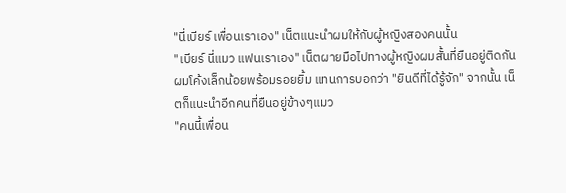"นี่เบียร์ เพื่อนเราเอง" เน็ตแนะนำผมให้กับผู้หญิงสองคนนั้น
"เบียร์ นี่แมว แฟนเราเอง" เน็ตผายมือไปทางผู้หญิงผมสั้นที่ยืนอยู่ติดกัน ผมโค้งเล็กน้อยพร้อมรอยยิ้ม แทนการบอกว่า "ยินดีที่ได้รู้จัก" จากนั้น เน็ตก็แนะนำอีกคนที่ยืนอยู่ข้างๆแมว
"คนนี้เพื่อน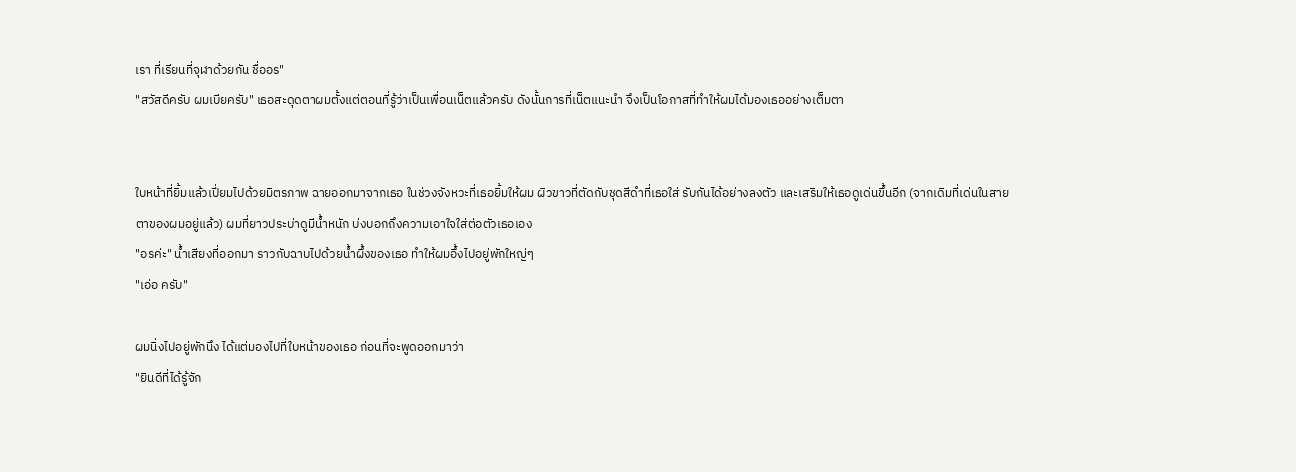เรา ที่เรียนที่จุฬาด้วยกัน ชื่ออร"
"สวัสดีครับ ผมเบียครับ" เธอสะดุดตาผมตั้งแต่ตอนที่รู้ว่าเป็นเพื่อนเน็ตแล้วครับ ดังนั้นการที่เน็ตแนะนำ จึงเป็นโอกาสที่ทำให้ผมได้มองเธออย่างเต็มตา


ใบหน้าที่ยิ้มแล้วเปี่ยมไปด้วยมิตรภาพ ฉายออกมาจากเธอ ในช่วงจังหวะที่เธอยิ้มให้ผม ผิวขาวที่ตัดกับชุดสีดำที่เธอใส่ รับกันได้อย่างลงตัว และเสริมให้เธอดูเด่นขึ้นอีก (จากเดิมที่เด่นในสายตาของผมอยู่แล้ว) ผมที่ยาวประบ่าดูมีน้ำหนัก บ่งบอกถึงความเอาใจใส่ต่อตัวเธอเอง
"อรค่ะ" น้ำเสียงที่ออกมา ราวกับฉาบไปด้วยน้ำผึ้งของเธอ ทำให้ผมอึ้งไปอยู่พักใหญ่ๆ
"เอ่อ ครับ"

ผมนิ่งไปอยู่พักนึง ได้แต่มองไปที่ใบหน้าของเธอ ก่อนที่จะพูดออกมาว่า
"ยินดีที่ได้รู้จัก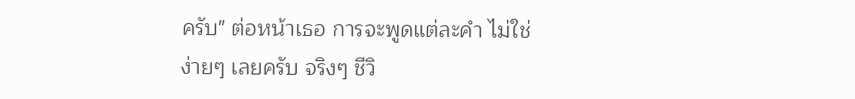ครับ" ต่อหน้าเธอ การจะพูดแต่ละคำ ไม่ใช่ง่ายๆ เลยครับ จริงๆ ชีวิ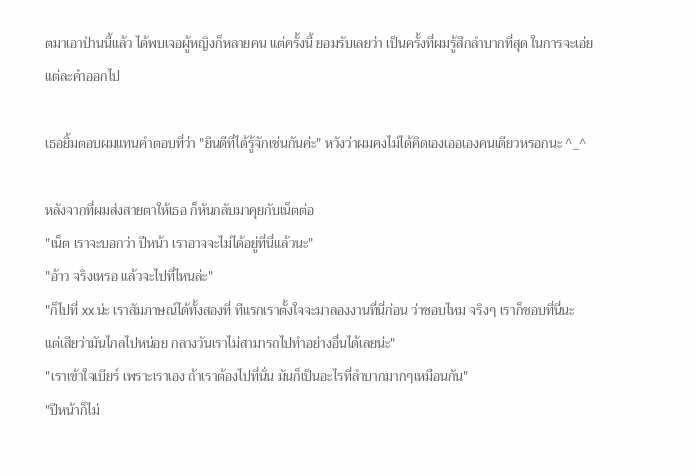ตมาเอาป่านนี้แล้ว ได้พบเจอผู้หญิงก็หลายคน แต่ครั้งนี้ ยอมรับเลยว่า เป็นครั้งที่ผมรู้สึกลำบากที่สุด ในการจะเอ่ยแต่ละคำออกไป

เธอยิ้มตอบผมแทนคำตอบที่ว่า "ยินดีที่ได้รู้จักเช่นกันค่ะ" หวังว่าผมคงไม่ได้คิดเองเออเองคนเดียวหรอกนะ ^_^

หลังจากที่ผมส่งสายตาให้เธอ ก็หันกลับมาคุยกับเน็ตต่อ
"เน็ต เราจะบอกว่า ปีหน้า เราอาจจะไม่ได้อยู่ที่นี่แล้วนะ"
"อ้าว จริงเหรอ แล้วจะไปที่ไหนล่ะ"
"ก็ไปที่ xx น่ะ เราสัมภาษณ์ได้ทั้งสองที่ ทีแรกเราตั้งใจจะมาลองงานที่นี่ก่อน ว่าชอบไหม จริงๆ เราก็ชอบที่นี่นะ แต่เสียว่ามันไกลไปหน่อย กลางวันเราไม่สามารถไปทำอย่างอื่นได้เลยน่ะ"
"เราเข้าใจเบียร์ เพราะเราเอง ถ้าเราต้องไปที่นั่น มันก็เป็นอะไรที่ลำบากมากๆเหมือนกัน"
"ปีหน้าก็ไม่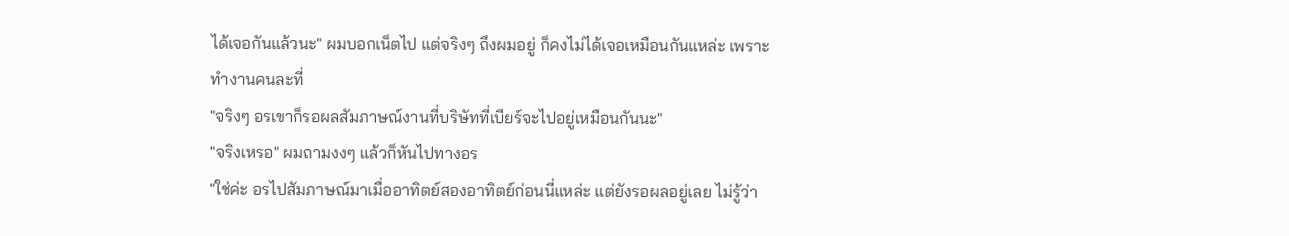ได้เจอกันแล้วนะ" ผมบอกเน็ตไป แต่จริงๆ ถึงผมอยู่ ก็คงไม่ได้เจอเหมือนกันแหล่ะ เพราะทำงานคนละที่
"จริงๆ อรเขาก็รอผลสัมภาษณ์งานที่บริษัทที่เบียร์จะไปอยู่เหมือนกันนะ"
"จริงเหรอ" ผมถามงงๆ แล้วก็หันไปทางอร
"ใช่ค่ะ อรไปสัมภาษณ์มาเมื่ออาทิตย์สองอาทิตย์ก่อนนี่แหล่ะ แต่ยังรอผลอยู่เลย ไม่รู้ว่า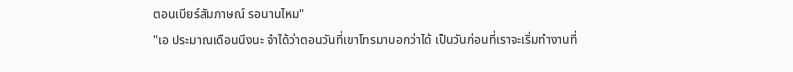ตอนเบียร์สัมภาษณ์ รอนานไหม"
"เอ ประมาณเดือนนึงนะ จำได้ว่าตอนวันที่เขาโทรมาบอกว่าได้ เป็นวันก่อนที่เราจะเริ่มทำงานที่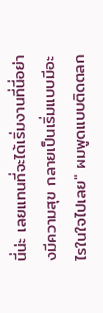นี่น่ะ เลยแทนที่จะได้เริ่มงานที่นี่อย่างมีความสุข กลายเป็นเริ่มแบบมีอะไรในใจไปเลย" ผมพูดแบบติดตลก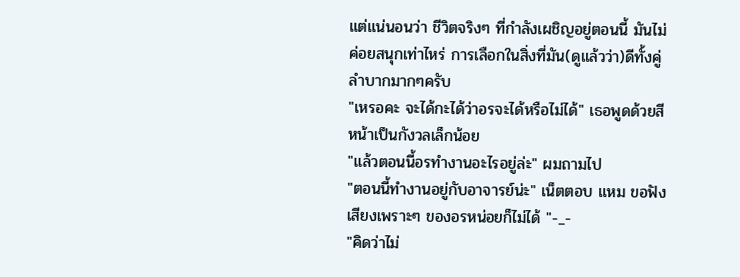แต่แน่นอนว่า ชีวิตจริงๆ ที่กำลังเผชิญอยู่ตอนนี้ มันไม่ค่อยสนุกเท่าไหร่ การเลือกในสิ่งที่มัน(ดูแล้วว่า)ดีทั้งคู่ ลำบากมากๆครับ
"เหรอคะ จะได้กะได้ว่าอรจะได้หรือไม่ได้" เธอพูดด้วยสีหน้าเป็นกังวลเล็กน้อย
"แล้วตอนนี้อรทำงานอะไรอยู่ล่ะ" ผมถามไป
"ตอนนี้ทำงานอยู่กับอาจารย์น่ะ" เน็ตตอบ แหม ขอฟังเสียงเพราะๆ ของอรหน่อยก็ไม่ได้ "-_-
"คิดว่าไม่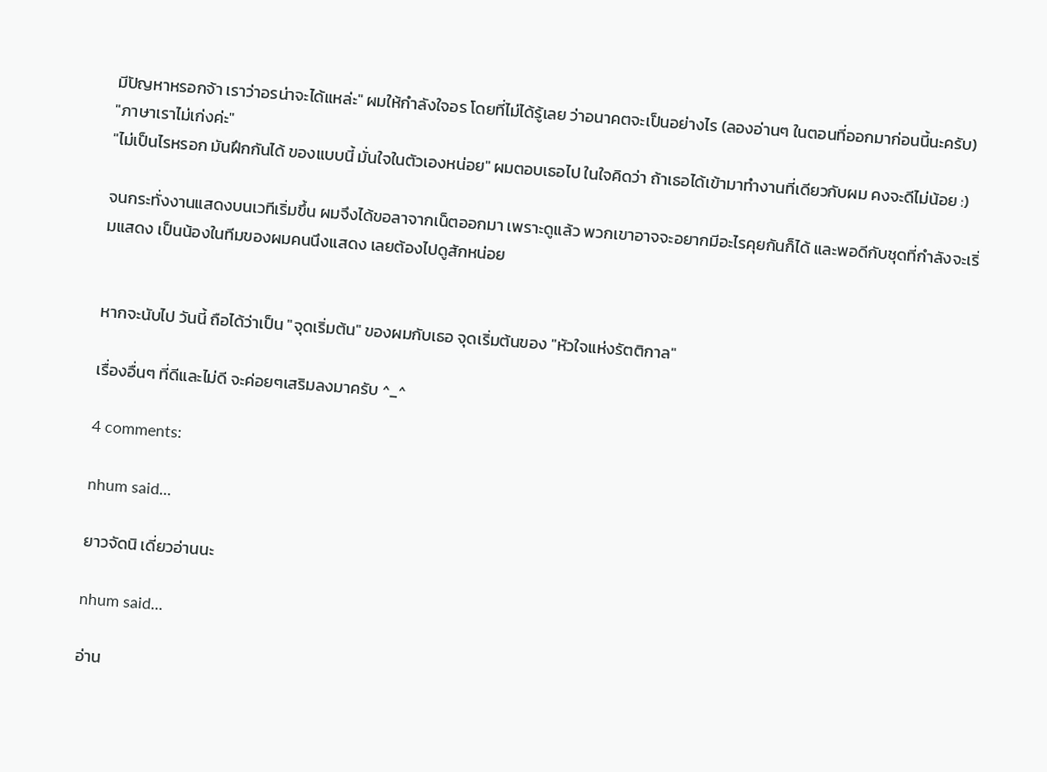มีปัญหาหรอกจ้า เราว่าอรน่าจะได้แหล่ะ" ผมให้กำลังใจอร โดยที่ไม่ได้รู้เลย ว่าอนาคตจะเป็นอย่างไร (ลองอ่านๆ ในตอนที่ออกมาก่อนนี้นะครับ)
"ภาษาเราไม่เก่งค่ะ"
"ไม่เป็นไรหรอก มันฝึกกันได้ ของแบบนี้ มั่นใจในตัวเองหน่อย" ผมตอบเธอไป ในใจคิดว่า ถ้าเธอได้เข้ามาทำงานที่เดียวกับผม คงจะดีไม่น้อย :)

จนกระทั่งงานแสดงบนเวทีเริ่มขึ้น ผมจึงได้ขอลาจากเน็ตออกมา เพราะดูแล้ว พวกเขาอาจจะอยากมีอะไรคุยกันก็ได้ และพอดีกับชุดที่กำลังจะเริ่มแสดง เป็นน้องในทีมของผมคนนึงแสดง เลยต้องไปดูสักหน่อย


หากจะนับไป วันนี้ ถือได้ว่าเป็น "จุดเริ่มต้น" ของผมกับเธอ จุดเริ่มต้นของ "หัวใจแห่งรัตติกาล"

เรื่องอื่นๆ ที่ดีและไม่ดี จะค่อยๆเสริมลงมาครับ ^_^

4 comments:

nhum said...

ยาวจัดนิ เดี่ยวอ่านนะ

nhum said...

อ่าน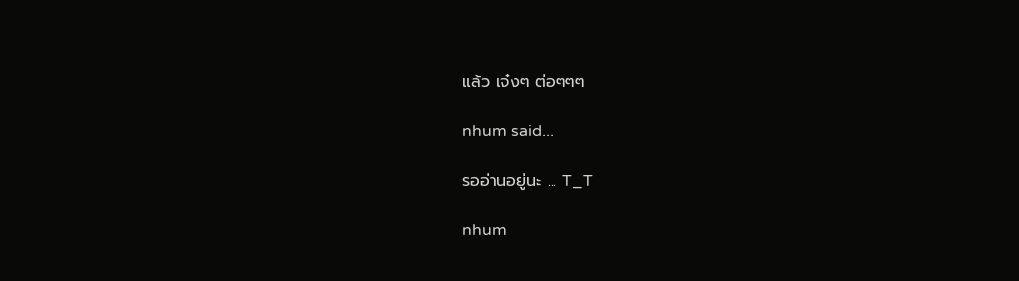แล้ว เจ๋งๆ ต่อๆๆๆ

nhum said...

รออ่านอยู่นะ ... T_T

nhum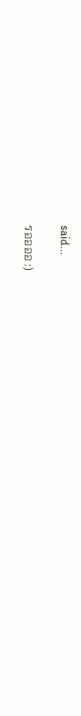said...

รออออ :)